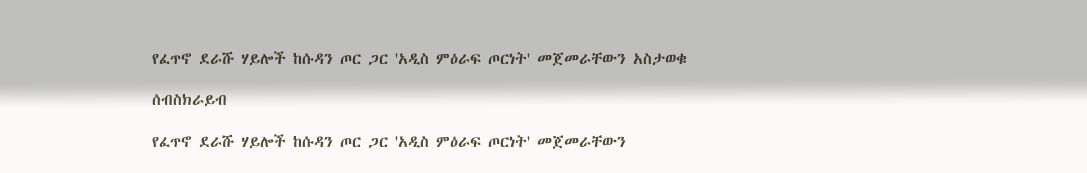የፈጥኖ ደራሹ ሃይሎች ከሱዳን ጦር ጋር 'አዲስ ምዕራፍ ጦርነት' መጀመራቸውን አስታወቁ

ሰብስክራይብ

የፈጥኖ ደራሹ ሃይሎች ከሱዳን ጦር ጋር 'አዲስ ምዕራፍ ጦርነት' መጀመራቸውን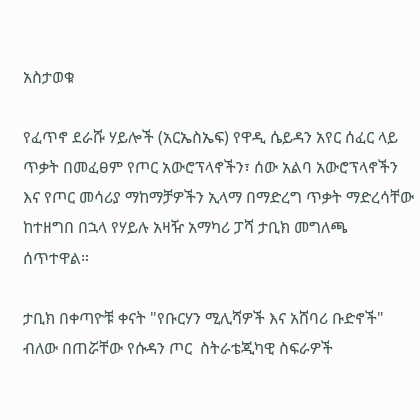አስታወቁ

የፈጥኖ ደራሹ ሃይሎች (አርኤስኤፍ) የዋዲ ሴይዳን አየር ሰፈር ላይ ጥቃት በመፈፀም የጦር አውሮፕላኖችን፣ ሰው አልባ አውሮፕላኖችን እና የጦር መሳሪያ ማከማቻዎችን ኢላማ በማድረግ ጥቃት ማድረሳቸው ከተዘግበ በኋላ የሃይሉ አዛዥ አማካሪ ፓሻ ታቢክ መግለጫ ሰጥተዋል።

ታቢክ በቀጣዮቹ ቀናት "የቡርሃን ሚሊሻዎች እና አሸባሪ ቡድኖች" ብለው በጠሯቸው የሱዳን ጦር  ስትራቴጂካዊ ስፍራዎች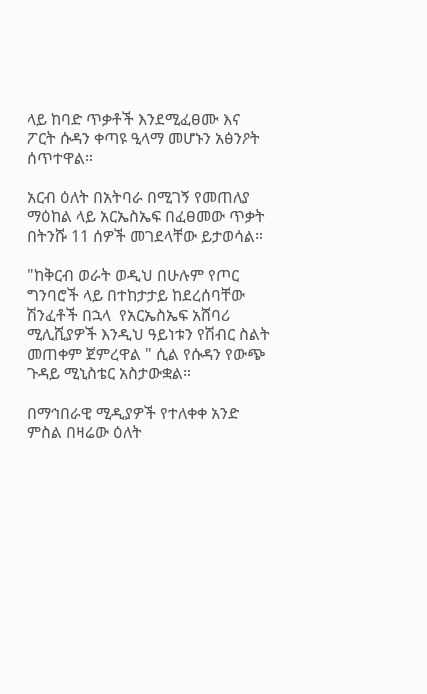ላይ ከባድ ጥቃቶች እንደሚፈፀሙ እና ፖርት ሱዳን ቀጣዩ ዒላማ መሆኑን አፅንዖት ሰጥተዋል።

አርብ ዕለት በአትባራ በሚገኝ የመጠለያ ማዕከል ላይ አርኤስኤፍ በፈፀመው ጥቃት በትንሹ 11 ሰዎች መገደላቸው ይታወሳል።

"ከቅርብ ወራት ወዲህ በሁሉም የጦር ግንባሮች ላይ በተከታታይ ከደረሰባቸው ሽንፈቶች በኋላ  የአርኤስኤፍ አሸባሪ ሚሊሺያዎች እንዲህ ዓይነቱን የሽብር ስልት መጠቀም ጀምረዋል " ሲል የሱዳን የውጭ ጉዳይ ሚኒስቴር አስታውቋል።

በማኅበራዊ ሚዲያዎች የተለቀቀ አንድ ምስል በዛሬው ዕለት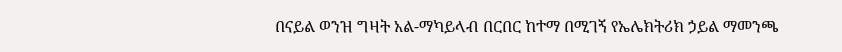በናይል ወንዝ ግዛት አል-ማካይላብ በርበር ከተማ በሚገኝ የኤሌክትሪክ ኃይል ማመንጫ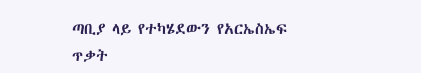ጣቢያ ላይ የተካሄደውን የአርኤስኤፍ ጥቃት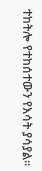ተከትሎ የተከሰተውን የእሳት ያሳያል።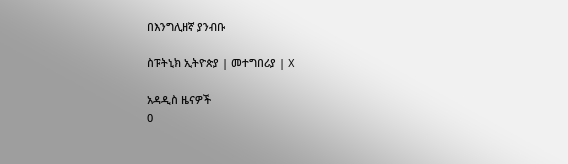በእንግሊዘኛ ያንብቡ

ስፑትኒክ ኢትዮጵያ | መተግበሪያ | X

አዳዲስ ዜናዎች
0